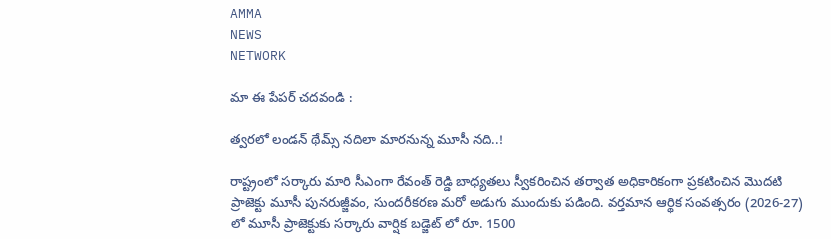AMMA
NEWS
NETWORK

మా ఈ పేపర్ చదవండి :

త్వరలో లండన్ థేమ్స్ నదిలా మారనున్న మూసీ నది..!

రాష్ట్రంలో సర్కారు మారి సీఎంగా రేవంత్ రెడ్డి బాధ్యతలు స్వీకరించిన తర్వాత అధికారికంగా ప్రకటించిన మొదటి ప్రాజెక్టు మూసీ పునరుజ్జీవం, సుందరీకరణ మరో అడుగు ముందుకు పడింది. వర్తమాన ఆర్థిక సంవత్సరం (2026-27) లో మూసీ ప్రాజెక్టుకు సర్కారు వార్షిక బడ్జెట్ లో రూ. 1500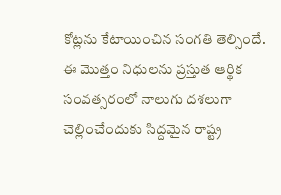కోట్లను కేటాయించిన సంగతి తెల్సిందే. ఈ మొత్తం నిధులను ప్రస్తుత ఆర్థిక సంవత్సరంలో నాలుగు దశలుగా చెల్లించేందుకు సిద్దమైన రాష్ట్ర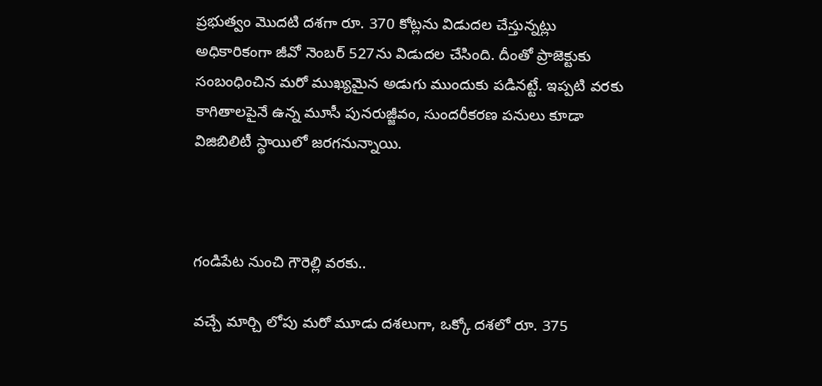ప్రభుత్వం మొదటి దశగా రూ. 370 కోట్లను విడుదల చేస్తున్నట్లు అధికారికంగా జీవో నెంబర్ 527ను విడుదల చేసింది. దీంతో ప్రాజెక్టుకు సంబంధించిన మరో ముఖ్యమైన అడుగు ముందుకు పడినట్టే. ఇప్పటి వరకు కాగితాలపైనే ఉన్న మూసీ పునరుజ్జీవం, సుందరీకరణ పనులు కూడా విజిబిలిటీ స్థాయిలో జరగనున్నాయి.



గండిపేట నుంచి గౌరెల్లి వరకు..

వచ్చే మార్చి లోపు మరో మూడు దశలుగా, ఒక్కో దశలో రూ. 375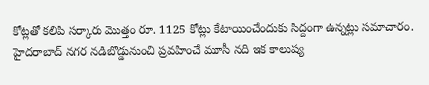కోట్లతో కలిపి సర్కారు మొత్తం రూ. 1125 కోట్లు కేటాయించేందుకు సిద్దంగా ఉన్నట్లు సమాచారం. హైదరాబాద్ నగర నడిబొడ్డునుంచి ప్రవహించే మూసీ నది ఇక కాలుష్య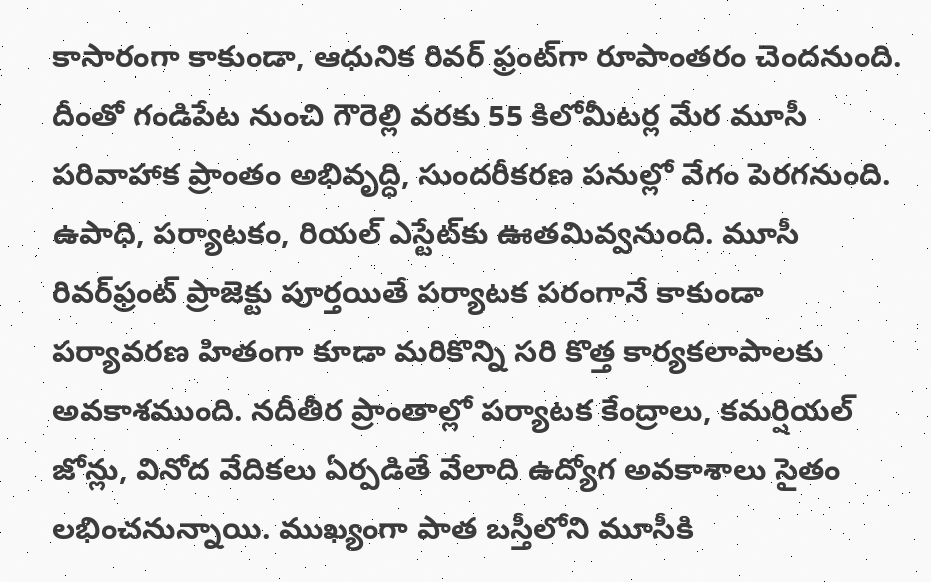కాసారంగా కాకుండా, ఆధునిక రివర్‌ ఫ్రంట్‌గా రూపాంతరం చెందనుంది. దీంతో గండిపేట నుంచి గౌరెల్లి వరకు 55 కిలోమీటర్ల మేర మూసీ పరివాహాక ప్రాంతం అభివృద్ధి, సుందరీకరణ పనుల్లో వేగం పెరగనుంది. ఉపాధి, పర్యాటకం, రియల్ ఎస్టేట్‌కు ఊతమివ్వనుంది. మూసీ రివర్‌ఫ్రంట్ ప్రాజెక్టు పూర్తయితే పర్యాటక పరంగానే కాకుండా పర్యావరణ హితంగా కూడా మరికొన్ని సరి కొత్త కార్యకలాపాలకు అవకాశముంది. నదీతీర ప్రాంతాల్లో పర్యాటక కేంద్రాలు, కమర్షియల్ జోన్లు, వినోద వేదికలు ఏర్పడితే వేలాది ఉద్యోగ అవకాశాలు సైతం లభించనున్నాయి. ముఖ్యంగా పాత బస్తీలోని మూసీకి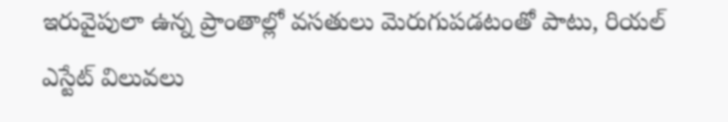ఇరువైపులా ఉన్న ప్రాంతాల్లో వసతులు మెరుగుపడటంతో పాటు, రియల్ ఎస్టేట్ విలువలు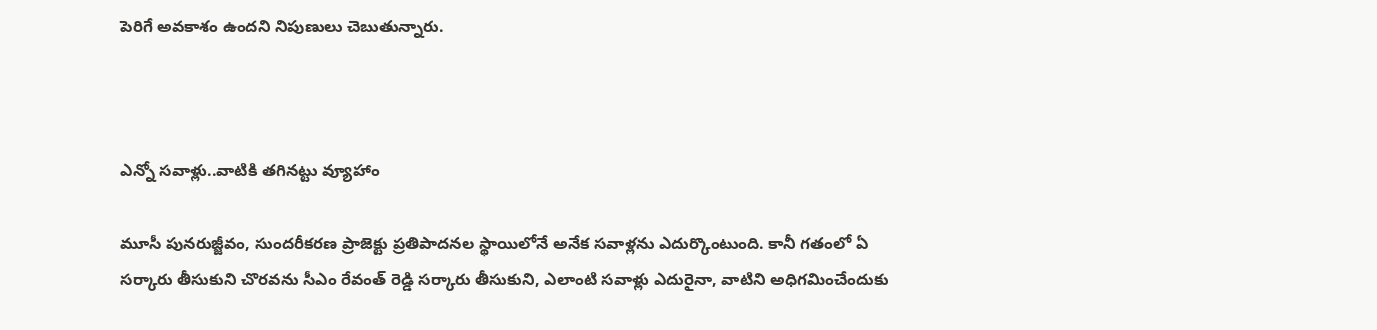పెరిగే అవకాశం ఉందని నిపుణులు చెబుతున్నారు.



ఎన్నో సవాళ్లు..వాటికి తగినట్టు వ్యూహాం

మూసీ పునరుజ్జీవం, సుందరీకరణ ప్రాజెక్టు ప్రతిపాదనల స్థాయిలోనే అనేక సవాళ్లను ఎదుర్కొంటుంది. కానీ గతంలో ఏ సర్కారు తీసుకుని చొరవను సీఎం రేవంత్ రెడ్డి సర్కారు తీసుకుని, ఎలాంటి సవాళ్లు ఎదురైనా, వాటిని అధిగమించేందుకు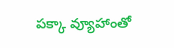పక్కా వ్యూహాంతో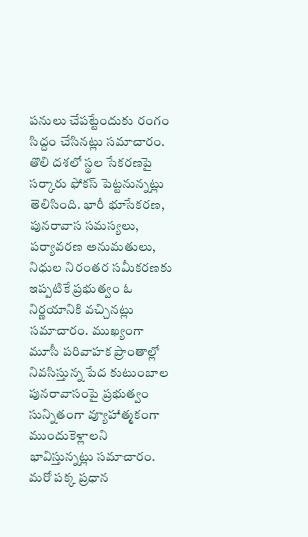పనులు చేపట్టేందుకు రంగం సిద్దం చేసినట్లు సమాచారం. తొలి దశలో స్థల సేకరణపై సర్కారు ఫోకస్ పెట్టనున్నట్లు తెలిసింది. భారీ భూసేకరణ, పునరావాస సమస్యలు, పర్యావరణ అనుమతులు, నిధుల నిరంతర సమీకరణకు ఇప్పటికే ప్రభుత్వం ఓ నిర్ణయానికి వచ్చినట్లు సమాచారం. ముఖ్యంగా మూసీ పరివాహక ప్రాంతాల్లో నివసిస్తున్న పేద కుటుంబాల పునరావాసంపై ప్రభుత్వం సున్నితంగా వ్యూహాత్మకంగా ముందుకెళ్లాలని భావిస్తున్నట్లు సమాచారం. మరో పక్క ప్రధాన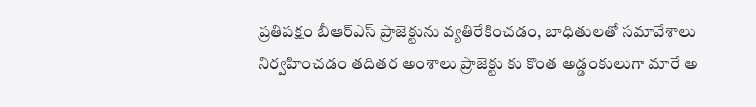ప్రతిపక్షం బీఆర్ఎస్ ప్రాజెక్టును వ్యతిరేకించడం, బాధితులతో సమావేశాలు నిర్వహించడం తదితర అంశాలు ప్రాజెక్టు కు కొంత అడ్డంకులుగా మారే అ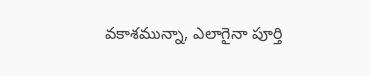వకాశమున్నా, ఎలాగైనా పూర్తి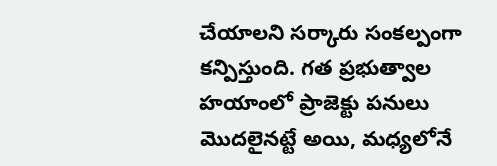చేయాలని సర్కారు సంకల్పంగా కన్పిస్తుంది. గత ప్రభుత్వాల హయాంలో ప్రాజెక్టు పనులు మొదలైనట్టే అయి, మధ్యలోనే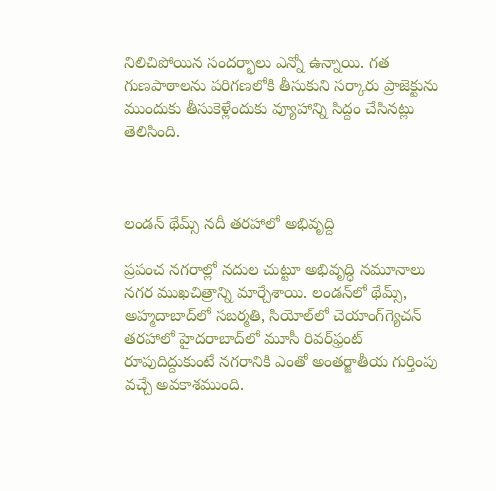నిలిచిపోయిన సందర్భాలు ఎన్నో ఉన్నాయి. గత గుణపాఠాలను పరిగణలోకి తీసుకుని సర్కారు ప్రాజెక్టును ముందుకు తీసుకెళ్లేందుకు వ్యూహాన్ని సిద్దం చేసినట్లు తెలిసింది.



లండన్ థేమ్స్ నదీ తరహాలో అభివృద్ది

ప్రపంచ నగరాల్లో నదుల చుట్టూ అభివృద్ధి నమూనాలు నగర ముఖచిత్రాన్ని మార్చేశాయి. లండన్‌లో థేమ్స్, అహ్మదాబాద్‌లో సబర్మతి, సియోల్‌లో చెయాంగ్‌గ్యెచన్ తరహాలో హైదరాబాద్‌లో మూసీ రివర్‌ఫ్రంట్ రూపుదిద్దుకుంటే నగరానికి ఎంతో అంతర్జాతీయ గుర్తింపు వచ్చే అవకాశముంది.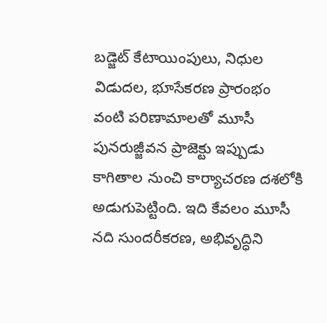బడ్జెట్ కేటాయింపులు, నిధుల విడుదల, భూసేకరణ ప్రారంభం వంటి పరిణామాలతో మూసీ పునరుజ్జీవన ప్రాజెక్టు ఇప్పుడు కాగితాల నుంచి కార్యాచరణ దశలోకి అడుగుపెట్టింది. ఇది కేవలం మూసీ నది సుందరీకరణ, అభివృద్ధిని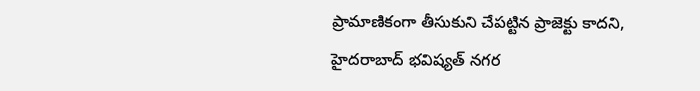ప్రామాణికంగా తీసుకుని చేపట్టిన ప్రాజెక్టు కాదని, హైదరాబాద్ భవిష్యత్ నగర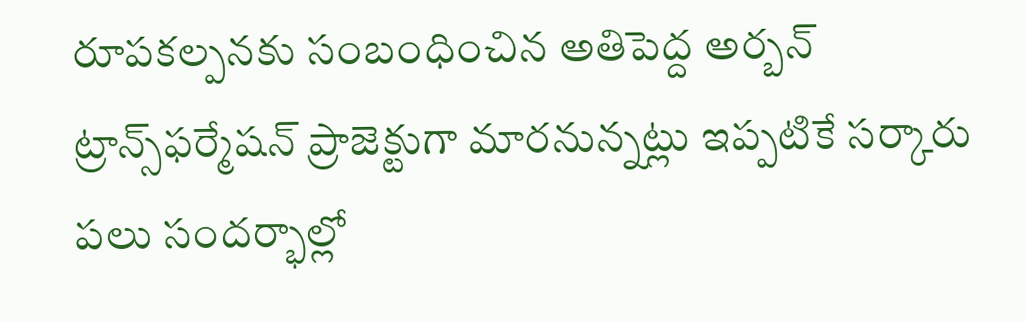రూపకల్పనకు సంబంధించిన అతిపెద్ద అర్బన్ ట్రాన్స్‌ఫర్మేషన్ ప్రాజెక్టుగా మారనున్నట్లు ఇప్పటికే సర్కారు పలు సందర్భాల్లో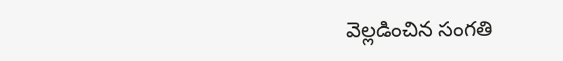వెల్లడించిన సంగతి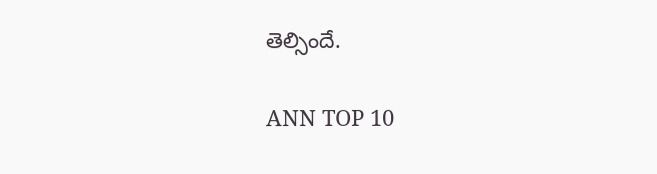తెల్సిందే.

ANN TOP 10